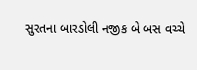સુરતના બારડોલી નજીક બે બસ વચ્ચે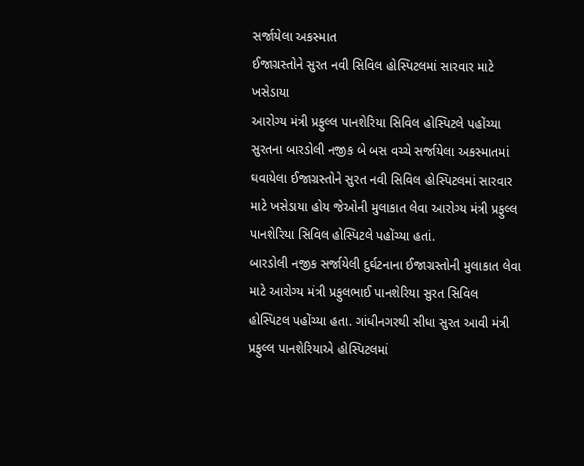સર્જાયેલા અકસ્માત
ઈજાગ્રસ્તોને સુરત નવી સિવિલ હોસ્પિટલમાં સારવાર માટે ખસેડાયા
આરોગ્ય મંત્રી પ્રફુલ્લ પાનશેરિયા સિવિલ હોસ્પિટલે પહોંચ્યા
સુરતના બારડોલી નજીક બે બસ વચ્ચે સર્જાયેલા અકસ્માતમાં ઘવાયેલા ઈજાગ્રસ્તોને સુરત નવી સિવિલ હોસ્પિટલમાં સારવાર માટે ખસેડાયા હોય જેઓની મુલાકાત લેવા આરોગ્ય મંત્રી પ્રફુલ્લ પાનશેરિયા સિવિલ હોસ્પિટલે પહોંચ્યા હતાં.
બારડોલી નજીક સર્જાયેલી દુર્ઘટનાના ઈજાગ્રસ્તોની મુલાકાત લેવા માટે આરોગ્ય મંત્રી પ્રફુલભાઈ પાનશેરિયા સુરત સિવિલ હોસ્પિટલ પહોંચ્યા હતા. ગાંધીનગરથી સીધા સુરત આવી મંત્રી પ્રફુલ્લ પાનશેરિયાએ હોસ્પિટલમાં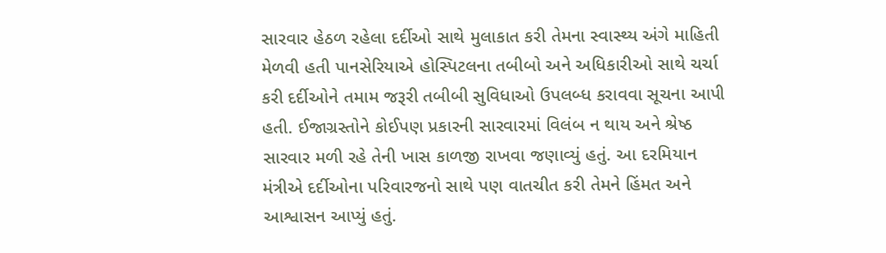સારવાર હેઠળ રહેલા દર્દીઓ સાથે મુલાકાત કરી તેમના સ્વાસ્થ્ય અંગે માહિતી મેળવી હતી પાનસેરિયાએ હોસ્પિટલના તબીબો અને અધિકારીઓ સાથે ચર્ચા કરી દર્દીઓને તમામ જરૂરી તબીબી સુવિધાઓ ઉપલબ્ધ કરાવવા સૂચના આપી હતી. ઈજાગ્રસ્તોને કોઈપણ પ્રકારની સારવારમાં વિલંબ ન થાય અને શ્રેષ્ઠ સારવાર મળી રહે તેની ખાસ કાળજી રાખવા જણાવ્યું હતું. આ દરમિયાન મંત્રીએ દર્દીઓના પરિવારજનો સાથે પણ વાતચીત કરી તેમને હિંમત અને આશ્વાસન આપ્યું હતું.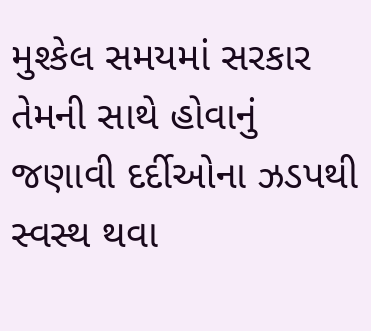મુશ્કેલ સમયમાં સરકાર તેમની સાથે હોવાનું જણાવી દર્દીઓના ઝડપથી સ્વસ્થ થવા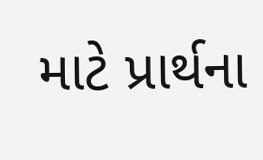માટે પ્રાર્થના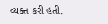વ્યક્ત કરી હતી.